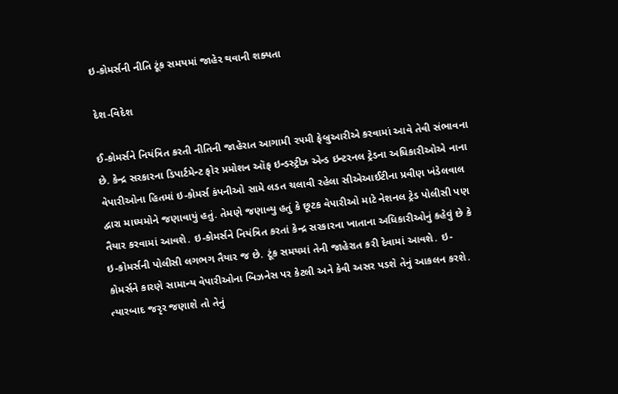ઇ-કોમર્સની નીતિ ટૂંક સમયમાં જાહેર થવાની શક્યતા

દેશ-વિદેશ

ઈ-કોમર્સને નિયંત્રિત કરતી નીતિની જાહેરાત આગામી ૨૫મી ફેબ્રુઆરીએ કરવામાં આવે તેવી સંભાવના છે. કેન્દ્ર સરકારના ડિપાર્ટમેન્ટ ફોર પ્રમોશન ઑફ ઇન્ડસ્ટ્રીઝ એન્ડ ઇન્ટરનલ ટ્રેડના અધિકારીઓએ નાના વેપારીઓના હિતમાં ઇ-કોમર્સ કંપનીઓ સામે લડત ચલાવી રહેલા સીએઆઈટીના પ્રવીણ ખંડેલવાલ દ્વારા માધ્યમોને જણાવાયું હતું. તેમણે જણાવ્યુ હતું કે છૂટક વેપારીઓ માટે નેશનલ ટ્રેડ પોલીસી પણ તૈયાર કરવામાં આવશે. ઇ-કોમર્સને નિયંત્રિત કરતાં કેન્દ્ર સરકારના ખાતાના અધિકારીઓનું કહેવું છે કે ઇ-કોમર્સની પોલીસી લગભગ તૈયાર જ છે. ટૂંક સમયમાં તેની જાહેરાત કરી દેવામાં આવશે. ઇ- કોમર્સને કારણે સામાન્ય વેપારીઓના બિઝનેસ પર કેટલી અને કેવી અસર પડશે તેનું આકલન કરશે. ત્યારબાદ જરૃર જણાશે તો તેનું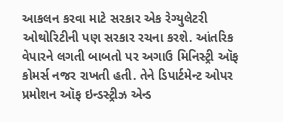આકલન કરવા માટે સરકાર એક રેગ્યુલેટરી ઓથોરિટીની પણ સરકાર રચના કરશે. આંતરિક વેપારને લગતી બાબતો પર અગાઉ મિનિસ્ટ્રી ઑફ કોમર્સ નજર રાખતી હતી. તેને ડિપાર્ટમેન્ટ ઓપર પ્રમોશન ઑફ ઇન્ડસ્ટ્રીઝ એન્ડ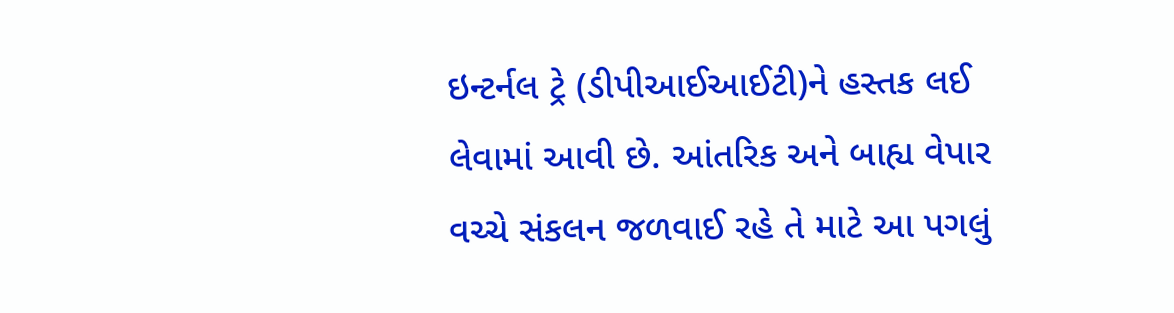ઇન્ટર્નલ ટ્રે (ડીપીઆઈઆઈટી)ને હસ્તક લઈ લેવામાં આવી છે. આંતરિક અને બાહ્ય વેપાર વચ્ચે સંકલન જળવાઈ રહે તે માટે આ પગલું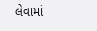લેવામાં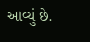આવ્યું છે.